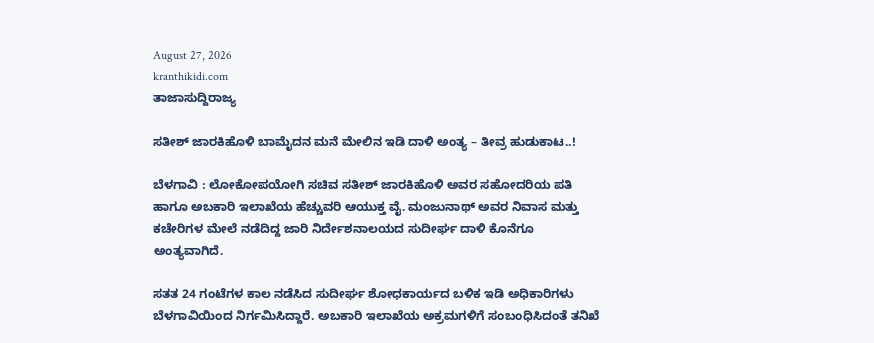August 27, 2026
kranthikidi.com
ತಾಜಾಸುದ್ದಿರಾಜ್ಯ

ಸತೀಶ್ ಜಾರಕಿಹೊಳಿ ಬಾಮೈದನ ಮನೆ ಮೇಲಿನ ಇಡಿ ದಾಳಿ ಅಂತ್ಯ – ತೀವ್ರ ಹುಡುಕಾಟ..!

ಬೆಳಗಾವಿ : ಲೋಕೋಪಯೋಗಿ ಸಚಿವ ಸತೀಶ್ ಜಾರಕಿಹೊಳಿ ಅವರ ಸಹೋದರಿಯ ಪತಿ ಹಾಗೂ ಅಬಕಾರಿ ಇಲಾಖೆಯ ಹೆಚ್ಚುವರಿ ಆಯುಕ್ತ ವೈ. ಮಂಜುನಾಥ್ ಅವರ ನಿವಾಸ ಮತ್ತು ಕಚೇರಿಗಳ ಮೇಲೆ ನಡೆದಿದ್ದ ಜಾರಿ ನಿರ್ದೇಶನಾಲಯದ ಸುದೀರ್ಘ ದಾಳಿ ಕೊನೆಗೂ ಅಂತ್ಯವಾಗಿದೆ.

ಸತತ 24 ಗಂಟೆಗಳ ಕಾಲ ನಡೆಸಿದ ಸುದೀರ್ಘ ಶೋಧಕಾರ್ಯದ ಬಳಿಕ ಇಡಿ ಅಧಿಕಾರಿಗಳು ಬೆಳಗಾವಿಯಿಂದ ನಿರ್ಗಮಿಸಿದ್ದಾರೆ. ಅಬಕಾರಿ ಇಲಾಖೆಯ ಅಕ್ರಮಗಳಿಗೆ ಸಂಬಂಧಿಸಿದಂತೆ ತನಿಖೆ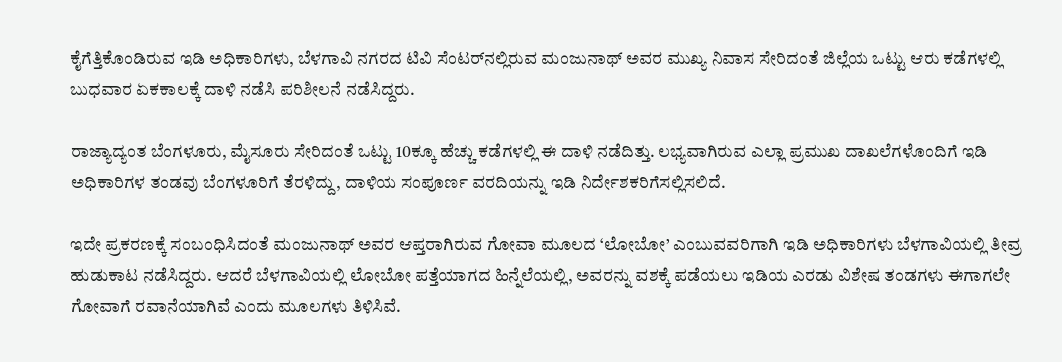ಕೈಗೆತ್ತಿಕೊಂಡಿರುವ ಇಡಿ ಅಧಿಕಾರಿಗಳು, ಬೆಳಗಾವಿ ನಗರದ ಟಿವಿ ಸೆಂಟರ್‌ನಲ್ಲಿರುವ ಮಂಜುನಾಥ್ ಅವರ ಮುಖ್ಯ ನಿವಾಸ ಸೇರಿದಂತೆ ಜಿಲ್ಲೆಯ ಒಟ್ಟು ಆರು ಕಡೆಗಳಲ್ಲಿ ಬುಧವಾರ ಏಕಕಾಲಕ್ಕೆ ದಾಳಿ ನಡೆಸಿ ಪರಿಶೀಲನೆ ನಡೆಸಿದ್ದರು.

ರಾಜ್ಯಾದ್ಯಂತ ಬೆಂಗಳೂರು, ಮೈಸೂರು ಸೇರಿದಂತೆ ಒಟ್ಟು 10ಕ್ಕೂ ಹೆಚ್ಚು ಕಡೆಗಳಲ್ಲಿ ಈ ದಾಳಿ ನಡೆದಿತ್ತು. ಲಭ್ಯವಾಗಿರುವ ಎಲ್ಲಾ ಪ್ರಮುಖ ದಾಖಲೆಗಳೊಂದಿಗೆ ಇಡಿ ಅಧಿಕಾರಿಗಳ ತಂಡವು ಬೆಂಗಳೂರಿಗೆ ತೆರಳಿದ್ದು, ದಾಳಿಯ ಸಂಪೂರ್ಣ ವರದಿಯನ್ನು ಇಡಿ ನಿರ್ದೇಶಕರಿಗೆಸಲ್ಲಿಸಲಿದೆ.

ಇದೇ ಪ್ರಕರಣಕ್ಕೆ ಸಂಬಂಧಿಸಿದಂತೆ ಮಂಜುನಾಥ್ ಅವರ ಆಪ್ತರಾಗಿರುವ ಗೋವಾ ಮೂಲದ ‘ಲೋಬೋ’ ಎಂಬುವವರಿಗಾಗಿ ಇಡಿ ಅಧಿಕಾರಿಗಳು ಬೆಳಗಾವಿಯಲ್ಲಿ ತೀವ್ರ ಹುಡುಕಾಟ ನಡೆಸಿದ್ದರು. ಆದರೆ ಬೆಳಗಾವಿಯಲ್ಲಿ ಲೋಬೋ ಪತ್ತೆಯಾಗದ ಹಿನ್ನೆಲೆಯಲ್ಲಿ, ಅವರನ್ನು ವಶಕ್ಕೆ ಪಡೆಯಲು ಇಡಿಯ ಎರಡು ವಿಶೇಷ ತಂಡಗಳು ಈಗಾಗಲೇ ಗೋವಾಗೆ ರವಾನೆಯಾಗಿವೆ ಎಂದು ಮೂಲಗಳು ತಿಳಿಸಿವೆ.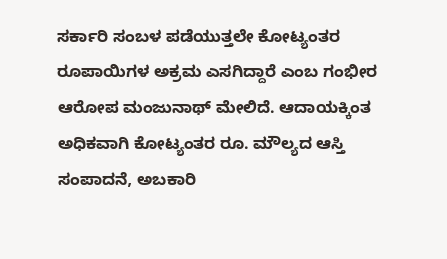ಸರ್ಕಾರಿ ಸಂಬಳ ಪಡೆಯುತ್ತಲೇ ಕೋಟ್ಯಂತರ ರೂಪಾಯಿಗಳ ಅಕ್ರಮ ಎಸಗಿದ್ದಾರೆ ಎಂಬ ಗಂಭೀರ ಆರೋಪ ಮಂಜುನಾಥ್ ಮೇಲಿದೆ. ಆದಾಯಕ್ಕಿಂತ ಅಧಿಕವಾಗಿ ಕೋಟ್ಯಂತರ ರೂ. ಮೌಲ್ಯದ ಆಸ್ತಿ ಸಂಪಾದನೆ, ಅಬಕಾರಿ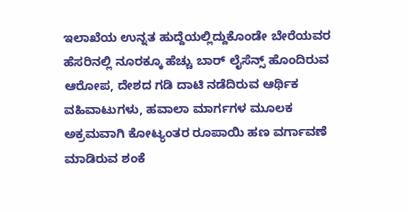ಇಲಾಖೆಯ ಉನ್ನತ ಹುದ್ದೆಯಲ್ಲಿದ್ದುಕೊಂಡೇ ಬೇರೆಯವರ ಹೆಸರಿನಲ್ಲಿ ನೂರಕ್ಕೂ ಹೆಚ್ಚು ಬಾರ್ ಲೈಸೆನ್ಸ್ ಹೊಂದಿರುವ ಆರೋಪ, ದೇಶದ ಗಡಿ ದಾಟಿ ನಡೆದಿರುವ ಆರ್ಥಿಕ ವಹಿವಾಟುಗಳು, ಹವಾಲಾ ಮಾರ್ಗಗಳ ಮೂಲಕ ಅಕ್ರಮವಾಗಿ ಕೋಟ್ಯಂತರ ರೂಪಾಯಿ ಹಣ ವರ್ಗಾವಣೆ ಮಾಡಿರುವ ಶಂಕೆ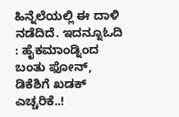ಹಿನ್ನೆಲೆಯಲ್ಲಿ ಈ ದಾಳಿ ನಡೆದಿದೆ. ಇದನ್ನೂಓದಿ : ಹೈಕಮಾಂಡ್ನಿಂದ ಬಂತು ಫೋನ್, ಡಿಕೆಶಿಗೆ ಖಡಕ್ ಎಚ್ಚರಿಕೆ..!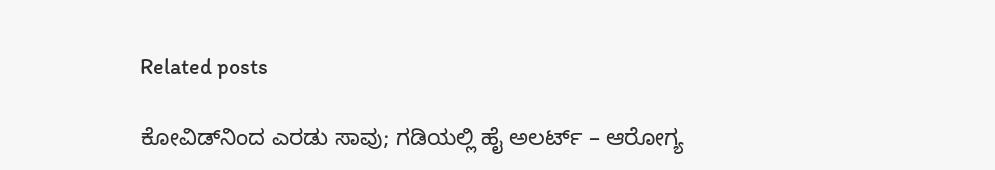Related posts

ಕೋವಿಡ್‌ನಿಂದ ಎರಡು ಸಾವು; ಗಡಿಯಲ್ಲಿ ಹೈ ಅಲರ್ಟ್ – ಆರೋಗ್ಯ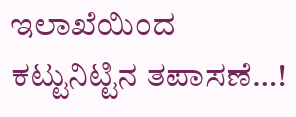ಇಲಾಖೆಯಿಂದ ಕಟ್ಟುನಿಟ್ಟಿನ ತಪಾಸಣೆ…!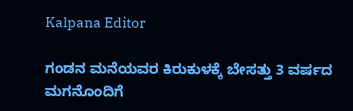Kalpana Editor

ಗಂಡನ ಮನೆಯವರ ಕಿರುಕುಳಕ್ಕೆ ಬೇಸತ್ತು 3 ವರ್ಷದ ಮಗನೊಂದಿಗೆ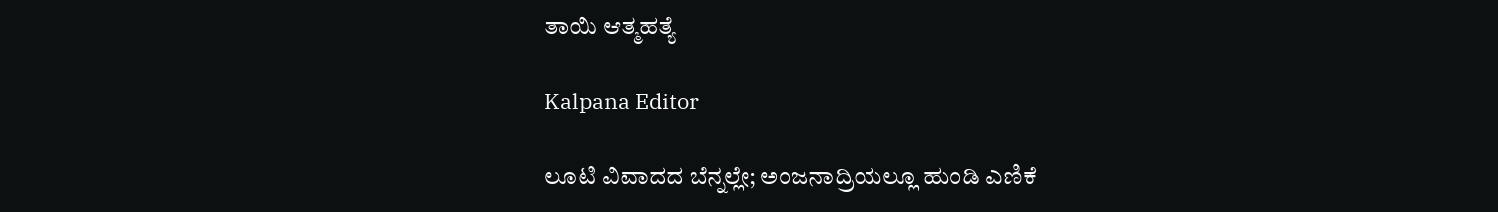ತಾಯಿ ಆತ್ಮಹತ್ಯೆ

Kalpana Editor

ಲೂಟಿ ವಿವಾದದ ಬೆನ್ನಲ್ಲೇ; ಅಂಜನಾದ್ರಿಯಲ್ಲೂ ಹುಂಡಿ ಎಣಿಕೆ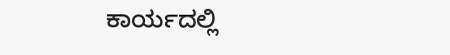ಕಾರ್ಯದಲ್ಲಿ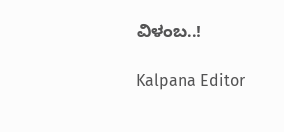ವಿಳಂಬ..!

Kalpana Editor